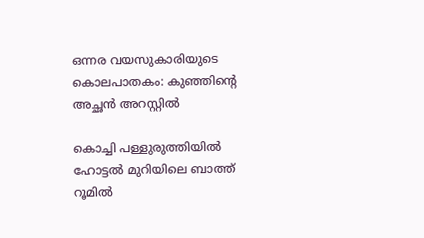ഒന്നര വയസുകാരിയുടെ കൊലപാതകം: കുഞ്ഞിന്റെ അച്ഛന്‍ അറസ്റ്റില്‍

കൊച്ചി പള്ളുരുത്തിയില്‍ ഹോട്ടല്‍ മുറിയിലെ ബാത്ത് റൂമില്‍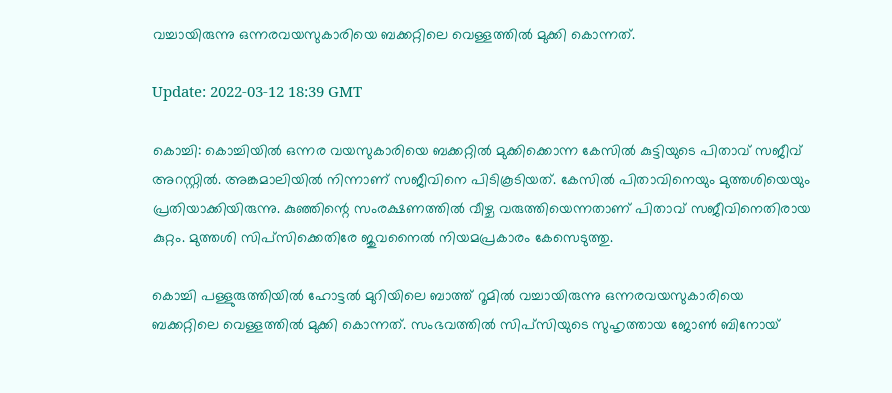വച്ചായിരുന്നു ഒന്നരവയസുകാരിയെ ബക്കറ്റിലെ വെള്ളത്തില്‍ മുക്കി കൊന്നത്.

Update: 2022-03-12 18:39 GMT

കൊച്ചി: കൊച്ചിയില്‍ ഒന്നര വയസുകാരിയെ ബക്കറ്റില്‍ മുക്കിക്കൊന്ന കേസില്‍ കുട്ടിയുടെ പിതാവ് സജീവ് അറസ്റ്റില്‍. അങ്കമാലിയില്‍ നിന്നാണ് സജീവിനെ പിടികൂടിയത്. കേസില്‍ പിതാവിനെയും മുത്തശിയെയും പ്രതിയാക്കിയിരുന്നു. കുഞ്ഞിന്റെ സംരക്ഷണത്തില്‍ വീഴ്ച വരുത്തിയെന്നതാണ് പിതാവ് സജീവിനെതിരായ കുറ്റം. മുത്തശി സിപ്‌സിക്കെതിരേ ജുവനൈല്‍ നിയമപ്രകാരം കേസെടുത്തു.

കൊച്ചി പള്ളുരുത്തിയില്‍ ഹോട്ടല്‍ മുറിയിലെ ബാത്ത് റൂമില്‍ വച്ചായിരുന്നു ഒന്നരവയസുകാരിയെ ബക്കറ്റിലെ വെള്ളത്തില്‍ മുക്കി കൊന്നത്. സംഭവത്തില്‍ സിപ്സിയുടെ സുഹൃത്തായ ജോണ്‍ ബിനോയ്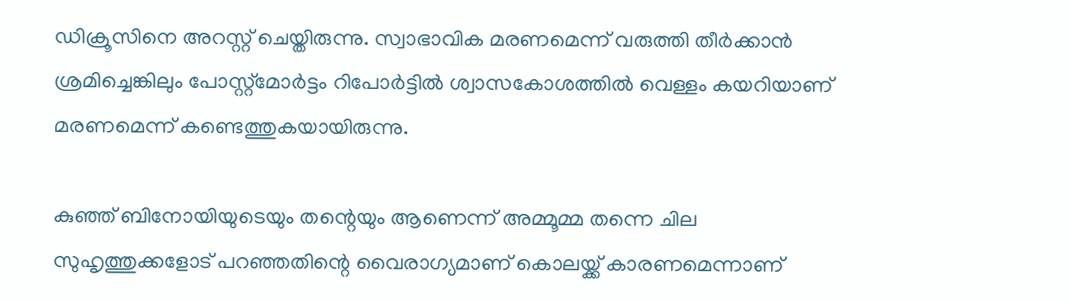ഡിക്രൂസിനെ അറസ്റ്റ് ചെയ്തിരുന്നു. സ്വാഭാവിക മരണമെന്ന് വരുത്തി തീര്‍ക്കാന്‍ ശ്രമിച്ചെങ്കിലും പോസ്റ്റ്മോര്‍ട്ടം റിപോര്‍ട്ടില്‍ ശ്വാസകോശത്തില്‍ വെള്ളം കയറിയാണ് മരണമെന്ന് കണ്ടെത്തുകയായിരുന്നു.

കുഞ്ഞ് ബിനോയിയുടെയും തന്റെയും ആണെന്ന് അമ്മൂമ്മ തന്നെ ചില സുഹൃത്തുക്കളോട് പറഞ്ഞതിന്റെ വൈരാഗ്യമാണ് കൊലയ്ക്ക് കാരണമെന്നാണ്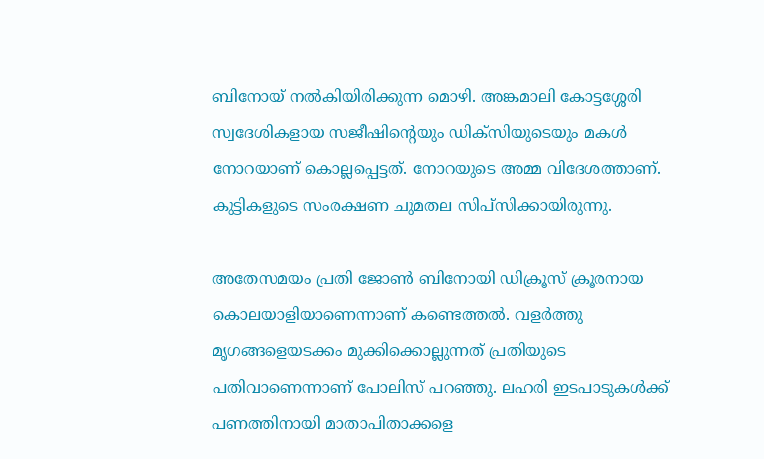ബിനോയ് നല്‍കിയിരിക്കുന്ന മൊഴി. അങ്കമാലി കോട്ടശ്ശേരി സ്വദേശികളായ സജീഷിന്റെയും ഡിക്‌സിയുടെയും മകള്‍ നോറയാണ് കൊല്ലപ്പെട്ടത്. നോറയുടെ അമ്മ വിദേശത്താണ്. കുട്ടികളുടെ സംരക്ഷണ ചുമതല സിപ്സിക്കായിരുന്നു.

അതേസമയം പ്രതി ജോണ്‍ ബിനോയി ഡിക്രൂസ് ക്രൂരനായ കൊലയാളിയാണെന്നാണ് കണ്ടെത്തല്‍. വളര്‍ത്തു മൃഗങ്ങളെയടക്കം മുക്കിക്കൊല്ലുന്നത് പ്രതിയുടെ പതിവാണെന്നാണ് പോലിസ് പറഞ്ഞു. ലഹരി ഇടപാടുകള്‍ക്ക് പണത്തിനായി മാതാപിതാക്കളെ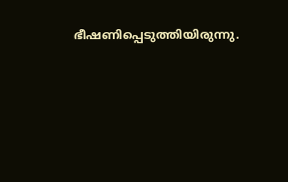ഭീഷണിപ്പെടുത്തിയിരുന്നു.